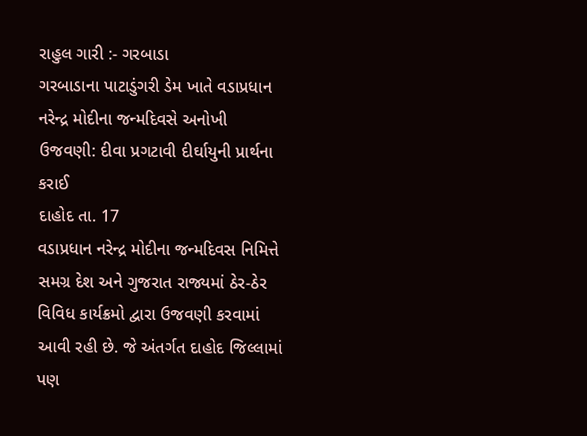રાહુલ ગારી :- ગરબાડા
ગરબાડાના પાટાડુંગરી ડેમ ખાતે વડાપ્રધાન નરેન્દ્ર મોદીના જન્મદિવસે અનોખી ઉજવણી: દીવા પ્રગટાવી દીર્ઘાયુની પ્રાર્થના કરાઈ
દાહોદ તા. 17
વડાપ્રધાન નરેન્દ્ર મોદીના જન્મદિવસ નિમિત્તે સમગ્ર દેશ અને ગુજરાત રાજ્યમાં ઠેર-ઠેર વિવિધ કાર્યક્રમો દ્વારા ઉજવણી કરવામાં આવી રહી છે. જે અંતર્ગત દાહોદ જિલ્લામાં પણ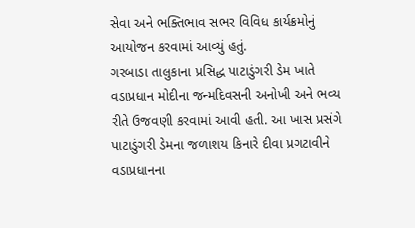સેવા અને ભક્તિભાવ સભર વિવિધ કાર્યક્રમોનું આયોજન કરવામાં આવ્યું હતું.
ગરબાડા તાલુકાના પ્રસિદ્ધ પાટાડુંગરી ડેમ ખાતે વડાપ્રધાન મોદીના જન્મદિવસની અનોખી અને ભવ્ય રીતે ઉજવણી કરવામાં આવી હતી. આ ખાસ પ્રસંગે પાટાડુંગરી ડેમના જળાશય કિનારે દીવા પ્રગટાવીને વડાપ્રધાનના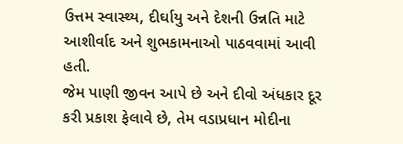ઉત્તમ સ્વાસ્થ્ય, દીર્ઘાયુ અને દેશની ઉન્નતિ માટે આશીર્વાદ અને શુભકામનાઓ પાઠવવામાં આવી હતી.
જેમ પાણી જીવન આપે છે અને દીવો અંધકાર દૂર કરી પ્રકાશ ફેલાવે છે, તેમ વડાપ્રધાન મોદીના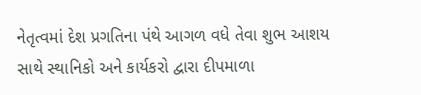નેતૃત્વમાં દેશ પ્રગતિના પંથે આગળ વધે તેવા શુભ આશય સાથે સ્થાનિકો અને કાર્યકરો દ્વારા દીપમાળા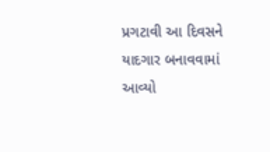પ્રગટાવી આ દિવસને યાદગાર બનાવવામાં આવ્યો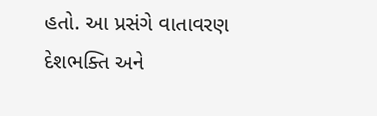હતો. આ પ્રસંગે વાતાવરણ દેશભક્તિ અને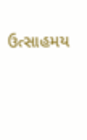ઉત્સાહમય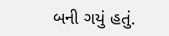બની ગયું હતું.